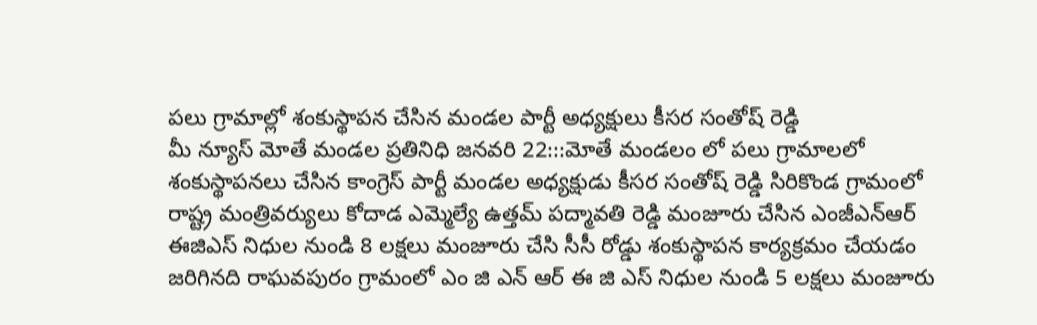పలు గ్రామాల్లో శంకుస్థాపన చేసిన మండల పార్టీ అధ్యక్షులు కీసర సంతోష్ రెడ్డి
మీ న్యూస్ మోతే మండల ప్రతినిధి జనవరి 22:::మోతే మండలం లో పలు గ్రామాలలో శంకుస్థాపనలు చేసిన కాంగ్రెస్ పార్టీ మండల అధ్యక్షుడు కీసర సంతోష్ రెడ్డి సిరికొండ గ్రామంలో రాష్ట్ర మంత్రివర్యులు కోదాడ ఎమ్మెల్యే ఉత్తమ్ పద్మావతి రెడ్డి మంజూరు చేసిన ఎంజీఎన్ఆర్ ఈజిఎస్ నిధుల నుండి 8 లక్షలు మంజూరు చేసి సీసీ రోడ్డు శంకుస్థాపన కార్యక్రమం చేయడం జరిగినది రాఘవపురం గ్రామంలో ఎం జి ఎన్ ఆర్ ఈ జి ఎస్ నిధుల నుండి 5 లక్షలు మంజూరు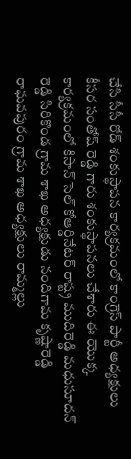చేసి సీసీ రోడ్ శంకుస్థాపన కార్యక్రమంలో కాంగ్రెస్ పార్టీ అధ్యక్షులు కీసర సంతోష్ రెడ్డి గారు శంకుస్థాపనలు చేశారు ఈ యొక్క కార్యక్రమంలో కిసాన్ సెల్ కోఆర్డినేటర్ రాష్ట్ర ముదిరెడ్డి మధుసూదన్ రెడ్డి సిరికొండ గ్రామ శాఖ అధ్యక్షుడు నందిగామ కృష్ణారెడ్డి రాఘవపురం గ్రామ శాఖ అధ్యక్షులు రామ్మల్లు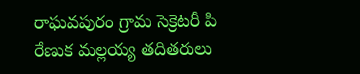రాఘవపురం గ్రామ సెక్రెటరీ పి రేణుక మల్లయ్య తదితరులు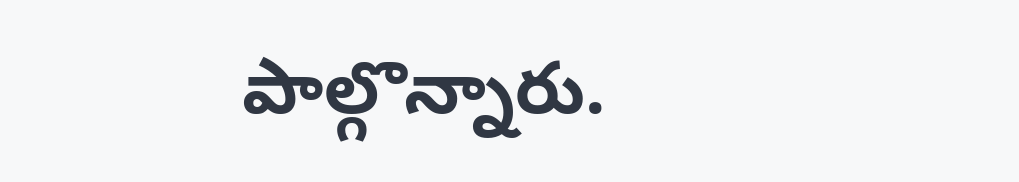పాల్గొన్నారు.